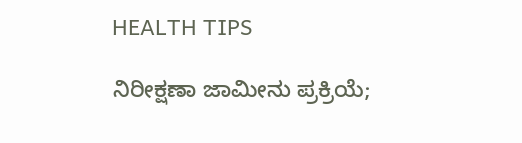HEALTH TIPS

ನಿರೀಕ್ಷಣಾ ಜಾಮೀನು ಪ್ರಕ್ರಿಯೆ;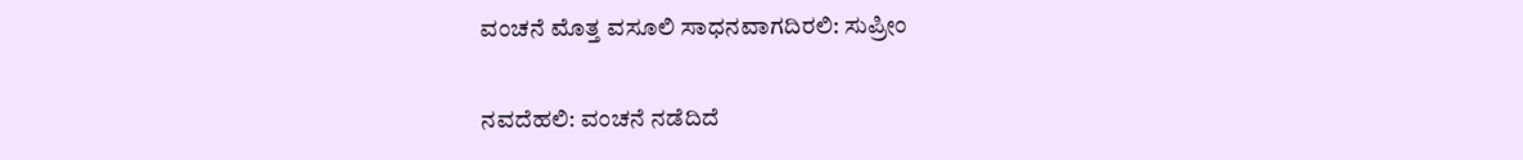ವಂಚನೆ ಮೊತ್ತ ವಸೂಲಿ ಸಾಧನವಾಗದಿರಲಿ: ಸುಪ‍್ರೀಂ

ನವದೆಹಲಿ: ವಂಚನೆ ನಡೆದಿದೆ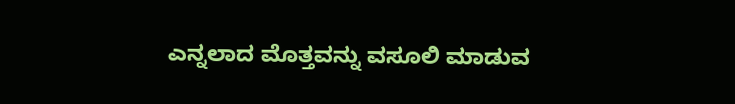ಎನ್ನಲಾದ ಮೊತ್ತವನ್ನು ವಸೂಲಿ ಮಾಡುವ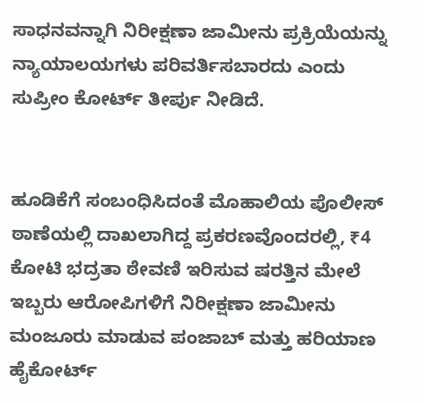ಸಾಧನವನ್ನಾಗಿ ನಿರೀಕ್ಷಣಾ ಜಾಮೀನು ಪ್ರಕ್ರಿಯೆಯನ್ನು ನ್ಯಾಯಾಲಯಗಳು ಪರಿವರ್ತಿಸಬಾರದು ಎಂದು ಸುಪ‍್ರೀಂ ಕೋರ್ಟ್ ತೀರ್ಪು ನೀಡಿದೆ.


ಹೂಡಿಕೆಗೆ ಸಂಬಂಧಿಸಿದಂತೆ ಮೊಹಾಲಿಯ ಪೊಲೀಸ್ ಠಾಣೆಯಲ್ಲಿ ದಾಖಲಾಗಿದ್ದ ಪ್ರಕರಣವೊಂದರಲ್ಲಿ, ₹4 ಕೋಟಿ ಭದ್ರತಾ ಠೇವಣಿ ಇರಿಸುವ ಷರತ್ತಿನ ಮೇಲೆ ಇಬ್ಬರು ಆರೋಪಿಗಳಿಗೆ ನಿರೀಕ್ಷಣಾ ಜಾಮೀನು ಮಂಜೂರು ಮಾಡುವ ಪಂಜಾಬ್ ಮತ್ತು ಹರಿಯಾಣ ಹೈಕೋರ್ಟ್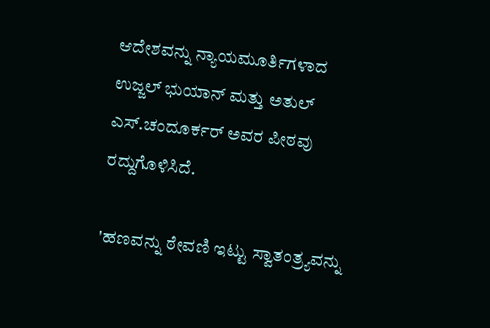ಆದೇಶವನ್ನು ನ್ಯಾಯಮೂರ್ತಿಗಳಾದ ಉಜ್ಜಲ್ ಭುಯಾನ್ ಮತ್ತು ಅತುಲ್ ಎಸ್.ಚಂದೂರ್ಕರ್ ಅವರ ಪೀಠವು ರದ್ದುಗೊಳಿಸಿದೆ.

'ಹಣವನ್ನು ಠೇವಣಿ ಇಟ್ಟು ಸ್ವಾತಂತ್ರ್ಯವನ್ನು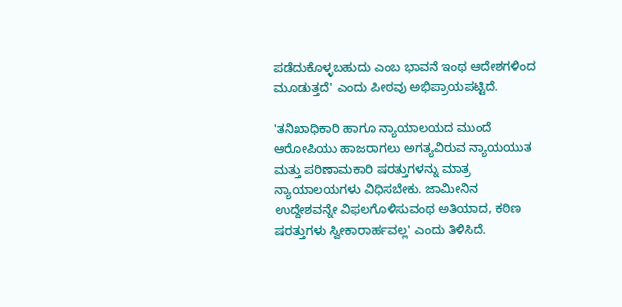ಪಡೆದುಕೊಳ್ಳಬಹುದು ಎಂಬ ಭಾವನೆ ಇಂಥ ಆದೇಶಗಳಿಂದ ಮೂಡುತ್ತದೆ' ಎಂದು ಪೀಠವು ಅಭಿಪ್ರಾಯಪಟ್ಟಿದೆ.

'ತನಿಖಾಧಿಕಾರಿ ಹಾಗೂ ನ್ಯಾಯಾಲಯದ ಮುಂದೆ ಆರೋಪಿಯು ಹಾಜರಾಗಲು ಅಗತ್ಯವಿರುವ ನ್ಯಾಯಯುತ ಮತ್ತು ಪರಿಣಾಮಕಾರಿ ಷರತ್ತುಗಳನ್ನು ಮಾತ್ರ ನ್ಯಾಯಾಲಯಗಳು ವಿಧಿಸಬೇಕು. ಜಾಮೀನಿನ ಉದ್ದೇಶವನ್ನೇ ವಿಫಲಗೊಳಿಸುವಂಥ ಅತಿಯಾದ, ಕಠಿಣ ಷರತ್ತುಗಳು ಸ್ವೀಕಾರಾರ್ಹವಲ್ಲ' ಎಂದು ತಿಳಿಸಿದೆ.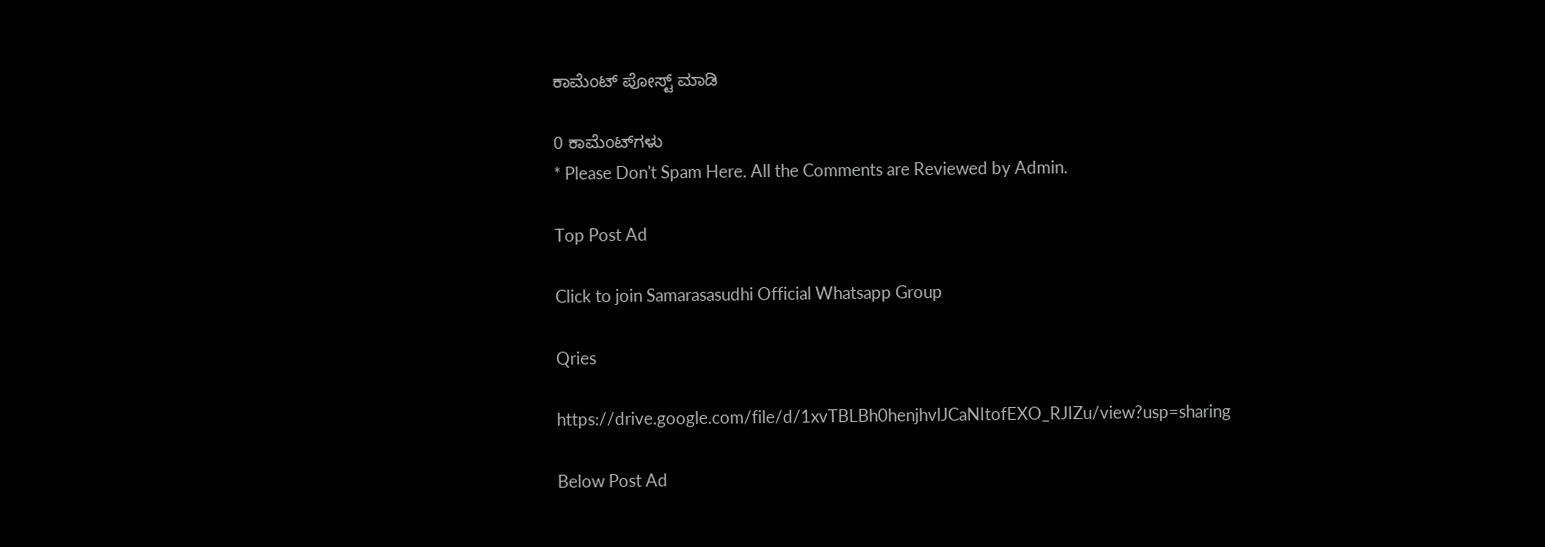ಕಾಮೆಂಟ್‌‌ ಪೋಸ್ಟ್‌ ಮಾಡಿ

0 ಕಾಮೆಂಟ್‌ಗಳು
* Please Don't Spam Here. All the Comments are Reviewed by Admin.

Top Post Ad

Click to join Samarasasudhi Official Whatsapp Group

Qries

https://drive.google.com/file/d/1xvTBLBh0henjhvlJCaNItofEXO_RJIZu/view?usp=sharing

Below Post Ad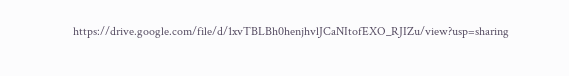https://drive.google.com/file/d/1xvTBLBh0henjhvlJCaNItofEXO_RJIZu/view?usp=sharing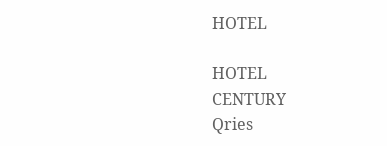HOTEL

HOTEL
CENTURY
Qries